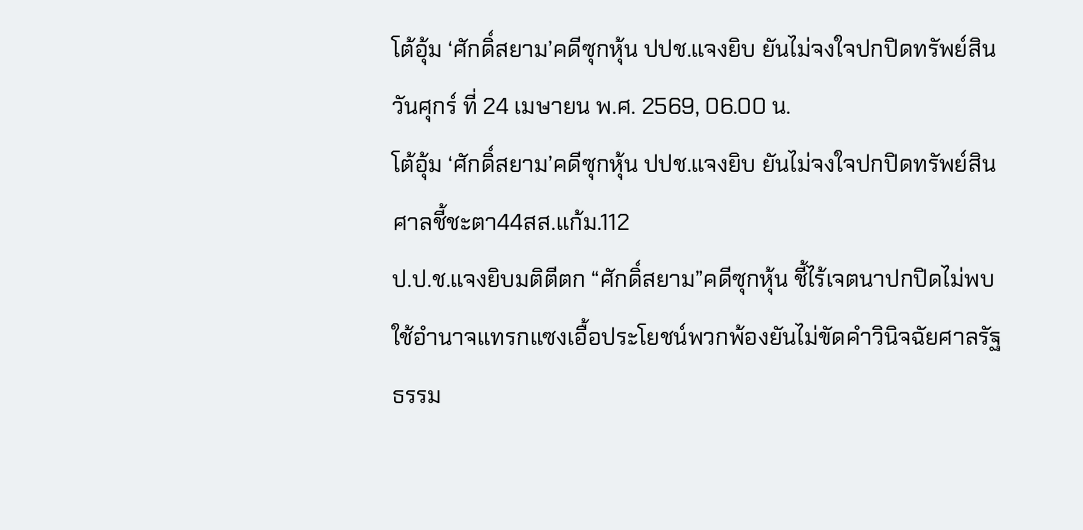โต้อุ้ม ‘ศักดิ์สยาม’คดีซุกหุ้น ปปช.แจงยิบ ยันไม่จงใจปกปิดทรัพย์สิน
วันศุกร์ ที่ 24 เมษายน พ.ศ. 2569, 06.00 น.
โต้อุ้ม ‘ศักดิ์สยาม’คดีซุกหุ้น ปปช.แจงยิบ ยันไม่จงใจปกปิดทรัพย์สิน ศาลชี้ชะตา44สส.แก้ม.112
ป.ป.ช.แจงยิบมติตีตก “ศักดิ์สยาม”คดีซุกหุ้น ชี้ไร้เจตนาปกปิดไม่พบใช้อำนาจแทรกแซงเอื้อประโยชน์พวกพ้องยันไม่ขัดคำวินิจฉัยศาลรัฐธรรม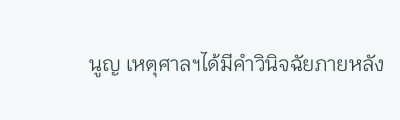นูญ เหตุศาลฯได้มีคำวินิจฉัยภายหลัง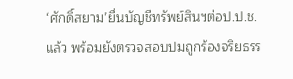‘ศักดิ์สยาม’ยื่นบัญชีทรัพย์สินฯต่อป.ป.ช.แล้ว พร้อมยังตรวจสอบปมถูกร้องจริยธรร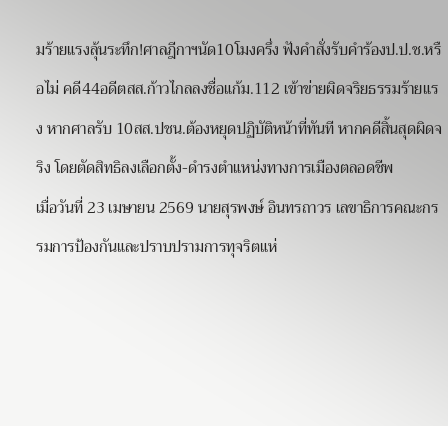มร้ายแรงลุ้นระทึก!ศาลฎีกาฯนัด10โมงครึ่ง ฟังคำสั่งรับคำร้องป.ป.ช.หรือไม่ คดี44อดีตสส.ก้าวไกลลงชื่อแก้ม.112 เข้าข่ายผิดจริยธรรมร้ายแรง หากศาลรับ 10สส.ปชน.ต้องหยุดปฏิบัติหน้าที่ทันที หากคดีสิ้นสุดผิดจริง โดยตัดสิทธิลงเลือกตั้ง-ดำรงตำแหน่งทางการเมืองตลอดชีพ
เมื่อวันที่ 23 เมษายน 2569 นายสุรพงษ์ อินทรถาวร เลขาธิการคณะกรรมการป้องกันและปราบปรามการทุจริตแห่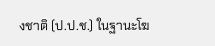งชาติ (ป.ป.ช.) ในฐานะโฆ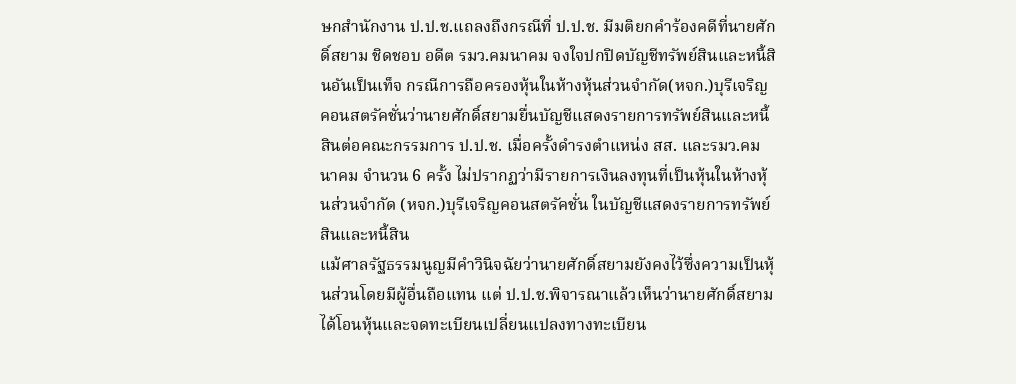ษกสำนักงาน ป.ป.ช.แถลงถึงกรณีที่ ป.ป.ช. มีมติยกคำร้องคดีที่นายศักดิ์สยาม ชิดชอบ อดีต รมว.คมนาคม จงใจปกปิดบัญชีทรัพย์สินและหนี้สินอันเป็นเท็จ กรณีการถือครองหุ้นในห้างหุ้นส่วนจำกัด(หจก.)บุรีเจริญคอนสตรัคชั่นว่านายศักดิ์สยามยื่นบัญชีแสดงรายการทรัพย์สินและหนี้สินต่อคณะกรรมการ ป.ป.ช. เมื่อครั้งดำรงตำแหน่ง สส. และรมว.คมนาคม จำนวน 6 ครั้ง ไม่ปรากฏว่ามีรายการเงินลงทุนที่เป็นหุ้นในห้างหุ้นส่วนจำกัด (หจก.)บุรีเจริญคอนสตรัคชั่น ในบัญชีแสดงรายการทรัพย์สินและหนี้สิน
แม้ศาลรัฐธรรมนูญมีคำวินิจฉัยว่านายศักดิ์สยามยังคงไว้ซึ่งความเป็นหุ้นส่วนโดยมีผู้อื่นถือแทน แต่ ป.ป.ช.พิจารณาแล้วเห็นว่านายศักดิ์สยามได้โอนหุ้นและจดทะเบียนเปลี่ยนแปลงทางทะเบียน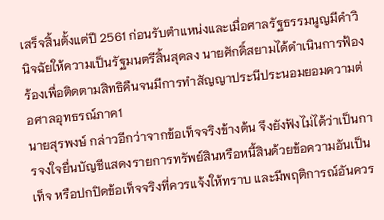เสร็จสิ้นตั้งแต่ปี 2561 ก่อนรับตำแหน่งและเมื่อศาลรัฐธรรมนูญมีคำวินิจฉัยให้ความเป็นรัฐมนตรีสิ้นสุดลง นายศักดิ์สยามได้ดำเนินการฟ้องร้องเพื่อติดตามสิทธิคืนจนมีการทำสัญญาประนีประนอมยอมความต่อศาลอุทธรณ์ภาค1
นายสุรพงษ์ กล่าวอีกว่าจากข้อเท็จจริงข้างต้น จึงยังฟังไม่ได้ว่าเป็นการจงใจยื่นบัญชีแสดงรายการทรัพย์สินหรือหนี้สินด้วยข้อความอันเป็นเท็จ หรือปกปิดข้อเท็จจริงที่ควรแจ้งให้ทราบ และมีพฤติการณ์อันควร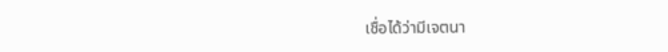เชื่อได้ว่ามีเจตนา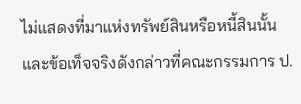ไม่แสดงที่มาแห่งทรัพย์สินหรือหนี้สินนั้น และข้อเท็จจริงดังกล่าวที่คณะกรรมการ ป.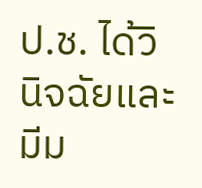ป.ช. ได้วินิจฉัยและมีม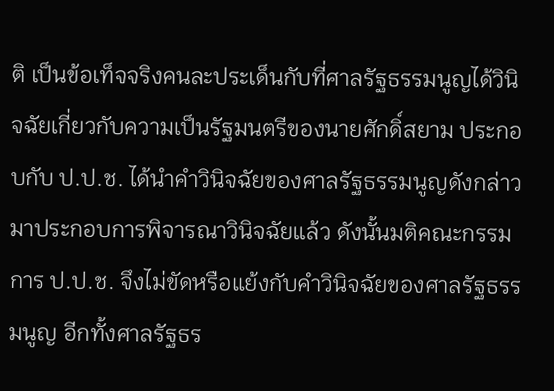ติ เป็นข้อเท็จจริงคนละประเด็นกับที่ศาลรัฐธรรมนูญได้วินิจฉัยเกี่ยวกับความเป็นรัฐมนตรีของนายศักดิ์สยาม ประกอบกับ ป.ป.ช. ได้นำคำวินิจฉัยของศาลรัฐธรรมนูญดังกล่าวมาประกอบการพิจารณาวินิจฉัยแล้ว ดังนั้นมติคณะกรรมการ ป.ป.ช. จึงไม่ขัดหรือแย้งกับคำวินิจฉัยของศาลรัฐธรรมนูญ อีกทั้งศาลรัฐธร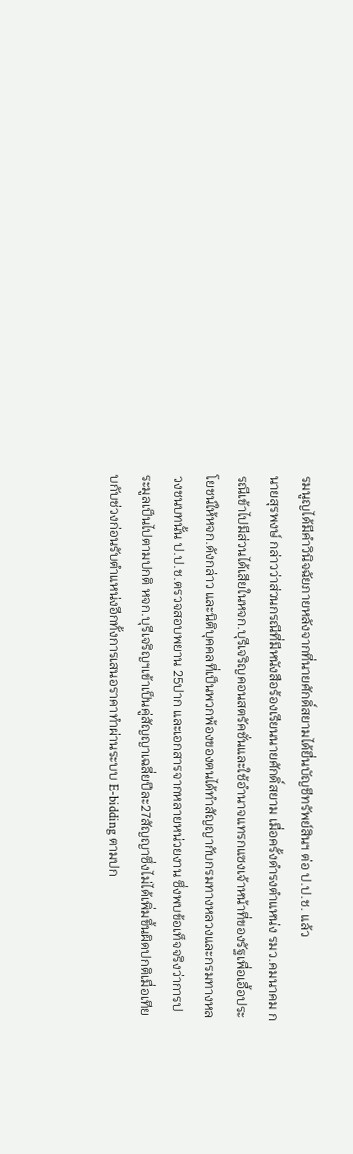รมนูญได้มีคำวินิจฉัยภายหลังจากที่นายศักดิ์สยามได้ยื่นบัญชีทรัพย์สินฯ ต่อ ป.ป.ช. แล้ว
นายสุรพงษ์ กล่าวว่าส่วนกรณีที่มีหนังสือร้องเรียนนายศักดิ์สยาม เมื่อครั้งดำรงตำแหน่ง รมว.คมนาคม กรณีเข้าไปมีส่วนได้เสียในหจก.บุรีเจริญคอนสตรัคชั่นและใช้อำนาจแทรกแซงเจ้าหน้าที่ของรัฐเพื่อเอื้อประโยชน์ให้หจก.ดังกล่าว และนิติบุคคลที่เป็นพวกพ้องของตนได้ทำสัญญากับกรมทางหลวงและกรมทางหลวงชนบทนั้น ป.ป.ช.ตรวจสอบพยาน 25ปาก และเอกสารจากหลายหน่วยงาน ซึ่งพบข้อเท็จจริงว่าการประมูลเป็นไปตามปกติ หจก.บุรีเจริญฯเข้าเป็นคู่สัญญาเฉลี่ยปีละ27สัญญาซึ่งไม่ได้เพิ่มขึ้นผิดปกติเมื่อเทียบกับช่วงก่อนรับตำแหน่งอีกทั้งการเสนอราคาทำผ่านระบบ E-bidding ตามปก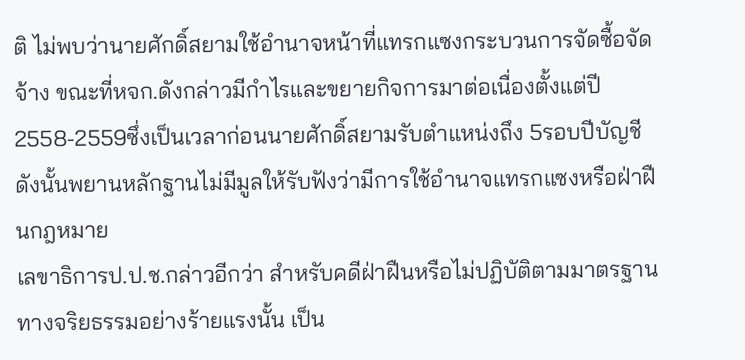ติ ไม่พบว่านายศักดิ์สยามใช้อำนาจหน้าที่แทรกแซงกระบวนการจัดซื้อจัดจ้าง ขณะที่หจก.ดังกล่าวมีกำไรและขยายกิจการมาต่อเนื่องตั้งแต่ปี2558-2559ซึ่งเป็นเวลาก่อนนายศักดิ์สยามรับตำแหน่งถึง 5รอบปีบัญชี ดังนั้นพยานหลักฐานไม่มีมูลให้รับฟังว่ามีการใช้อำนาจแทรกแซงหรือฝ่าฝืนกฎหมาย
เลขาธิการป.ป.ช.กล่าวอีกว่า สำหรับคดีฝ่าฝืนหรือไม่ปฏิบัติตามมาตรฐานทางจริยธรรมอย่างร้ายแรงนั้น เป็น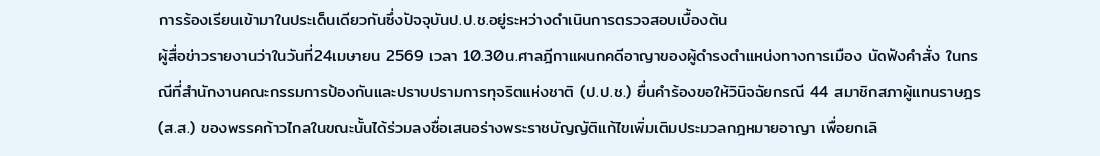การร้องเรียนเข้ามาในประเด็นเดียวกันซึ่งปัจจุบันป.ป.ช.อยู่ระหว่างดำเนินการตรวจสอบเบื้องต้น
ผู้สื่อข่าวรายงานว่าในวันที่24เมษายน 2569 เวลา 10.30น.ศาลฎีกาแผนกคดีอาญาของผู้ดำรงตำแหน่งทางการเมือง นัดฟังคำสั่ง ในกรณีที่สำนักงานคณะกรรมการป้องกันและปราบปรามการทุจริตแห่งชาติ (ป.ป.ช.) ยื่นคำร้องขอให้วินิจฉัยกรณี 44 สมาชิกสภาผู้แทนราษฎร (ส.ส.) ของพรรคก้าวไกลในขณะนั้นได้ร่วมลงชื่อเสนอร่างพระราชบัญญัติแก้ไขเพิ่มเติมประมวลกฎหมายอาญา เพื่อยกเลิ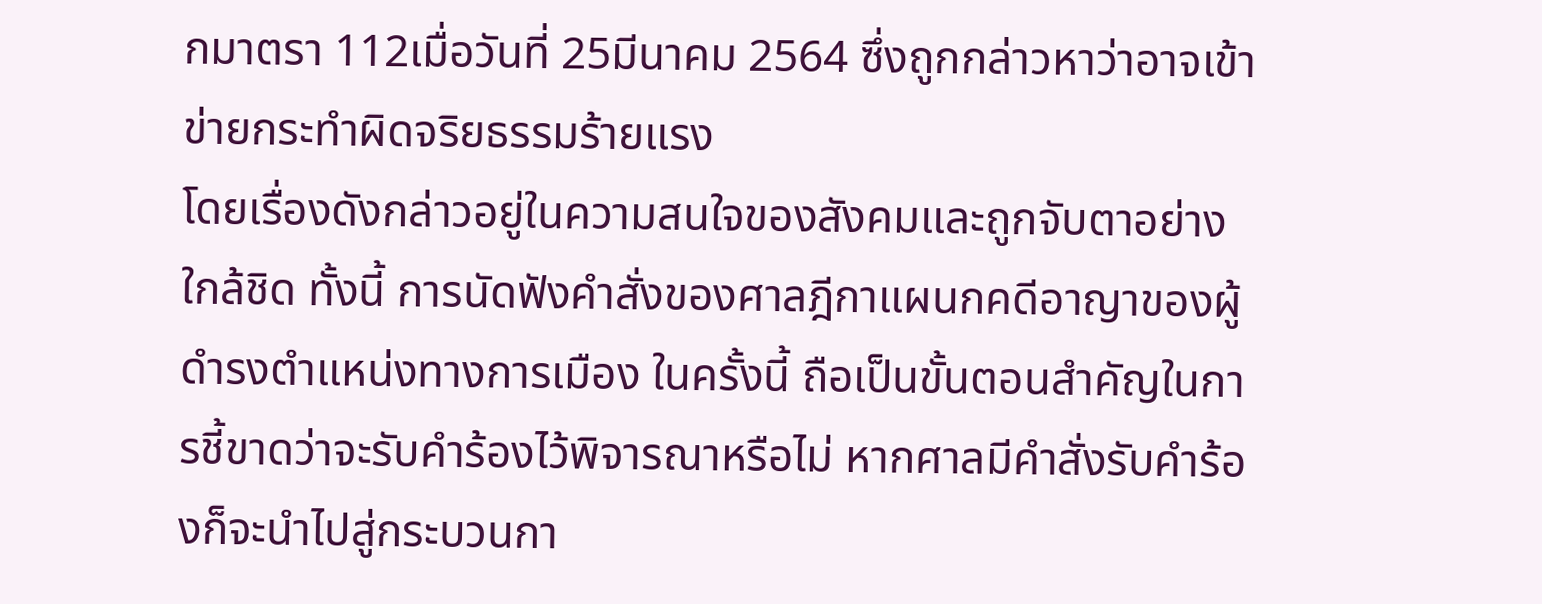กมาตรา 112เมื่อวันที่ 25มีนาคม 2564 ซึ่งถูกกล่าวหาว่าอาจเข้าข่ายกระทำผิดจริยธรรมร้ายแรง
โดยเรื่องดังกล่าวอยู่ในความสนใจของสังคมและถูกจับตาอย่างใกล้ชิด ทั้งนี้ การนัดฟังคำสั่งของศาลฎีกาแผนกคดีอาญาของผู้ดำรงตำแหน่งทางการเมือง ในครั้งนี้ ถือเป็นขั้นตอนสำคัญในการชี้ขาดว่าจะรับคำร้องไว้พิจารณาหรือไม่ หากศาลมีคำสั่งรับคำร้องก็จะนำไปสู่กระบวนกา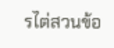รไต่สวนข้อ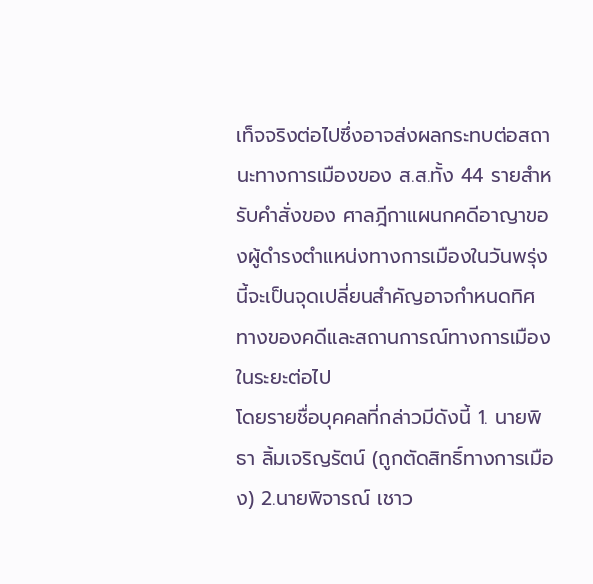เท็จจริงต่อไปซึ่งอาจส่งผลกระทบต่อสถานะทางการเมืองของ ส.ส.ทั้ง 44 รายสำหรับคำสั่งของ ศาลฎีกาแผนกคดีอาญาของผู้ดำรงตำแหน่งทางการเมืองในวันพรุ่งนี้จะเป็นจุดเปลี่ยนสำคัญอาจกำหนดทิศทางของคดีและสถานการณ์ทางการเมืองในระยะต่อไป
โดยรายชื่อบุคคลที่กล่าวมีดังนี้ 1. นายพิธา ลิ้มเจริญรัตน์ (ถูกตัดสิทธิ์ทางการเมือง) 2.นายพิจารณ์ เชาว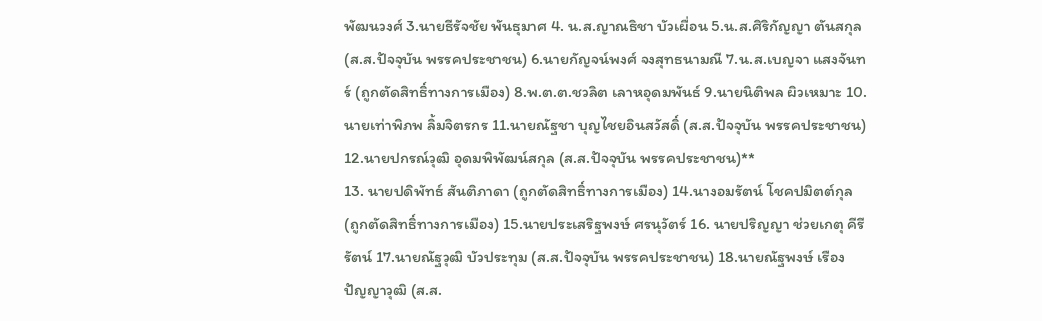พัฒนวงศ์ 3.นายธีรัจชัย พันธุมาศ 4. น.ส.ญาณธิชา บัวเผื่อน 5.น.ส.ศิริกัญญา ตันสกุล (ส.ส.ปัจจุบัน พรรคประชาชน) 6.นายกัญจน์พงศ์ จงสุทธนามณี 7.น.ส.เบญจา แสงจันทร์ (ถูกตัดสิทธิ์ทางการเมือง) 8.พ.ต.ต.ชวลิต เลาหอุดมพันธ์ 9.นายนิติพล ผิวเหมาะ 10.นายเท่าพิภพ ลิ้มจิตรกร 11.นายณัฐชา บุญไชยอินสวัสดิ์ (ส.ส.ปัจจุบัน พรรคประชาชน) 12.นายปกรณ์วุฒิ อุดมพิพัฒน์สกุล (ส.ส.ปัจจุบัน พรรคประชาชน)**
13. นายปดิพัทธ์ สันติภาดา (ถูกตัดสิทธิ์ทางการเมือง) 14.นางอมรัตน์ โชคปมิตต์กุล (ถูกตัดสิทธิ์ทางการเมือง) 15.นายประเสริฐพงษ์ ศรนุวัตร์ 16. นายปริญญา ช่วยเกตุ คีรีรัตน์ 17.นายณัฐวุฒิ บัวประทุม (ส.ส.ปัจจุบัน พรรคประชาชน) 18.นายณัฐพงษ์ เรืองปัญญาวุฒิ (ส.ส.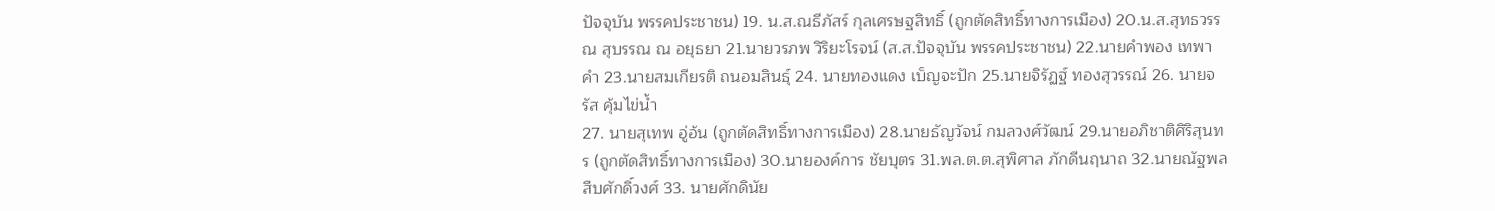ปัจจุบัน พรรคประชาชน) 19. น.ส.ณธีภัสร์ กุลเศรษฐสิทธิ์ (ถูกตัดสิทธิ์ทางการเมือง) 20.น.ส.สุทธวรรณ สุบรรณ ณ อยุธยา 21.นายวรภพ วิริยะโรจน์ (ส.ส.ปัจจุบัน พรรคประชาชน) 22.นายคำพอง เทพาคำ 23.นายสมเกียรติ ถนอมสินธุ์ 24. นายทองแดง เบ็ญจะปัก 25.นายจิรัฏฐ์ ทองสุวรรณ์ 26. นายจรัส คุ้มไข่น้ำ
27. นายสุเทพ อู่อ้น (ถูกตัดสิทธิ์ทางการเมือง) 28.นายธัญวัจน์ กมลวงศ์วัฒน์ 29.นายอภิชาติศิริสุนทร (ถูกตัดสิทธิ์ทางการเมือง) 30.นายองค์การ ชัยบุตร 31.พล.ต.ต.สุพิศาล ภักดีนฤนาถ 32.นายณัฐพล สืบศักดิ์วงศ์ 33. นายศักดินัย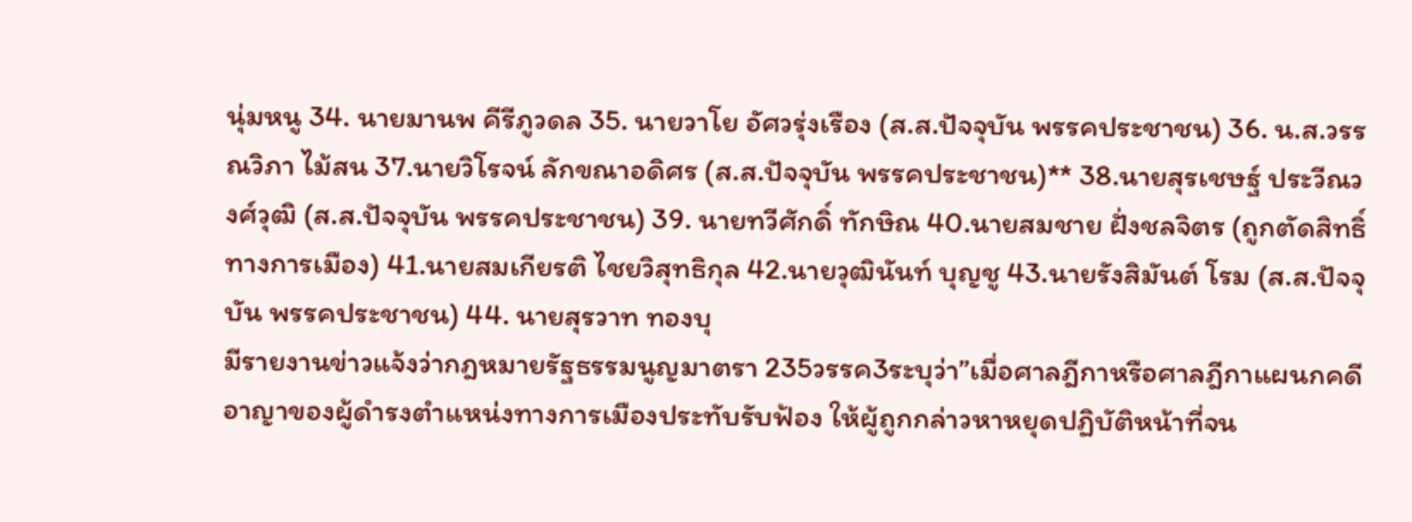นุ่มหนู 34. นายมานพ คีรีภูวดล 35. นายวาโย อัศวรุ่งเรือง (ส.ส.ปัจจุบัน พรรคประชาชน) 36. น.ส.วรรณวิภา ไม้สน 37.นายวิโรจน์ ลักขณาอดิศร (ส.ส.ปัจจุบัน พรรคประชาชน)** 38.นายสุรเชษฐ์ ประวีณวงศ์วุฒิ (ส.ส.ปัจจุบัน พรรคประชาชน) 39. นายทวีศักดิ์ ทักษิณ 40.นายสมชาย ฝั่งชลจิตร (ถูกตัดสิทธิ์ทางการเมือง) 41.นายสมเกียรติ ไชยวิสุทธิกุล 42.นายวุฒินันท์ บุญชู 43.นายรังสิมันต์ โรม (ส.ส.ปัจจุบัน พรรคประชาชน) 44. นายสุรวาท ทองบุ
มีรายงานข่าวแจ้งว่ากฎหมายรัฐธรรมนูญมาตรา 235วรรค3ระบุว่า”เมื่อศาลฎีกาหรือศาลฎีกาแผนกคดีอาญาของผู้ดำรงตำแหน่งทางการเมืองประทับรับฟ้อง ให้ผู้ถูกกล่าวหาหยุดปฏิบัติหน้าที่จน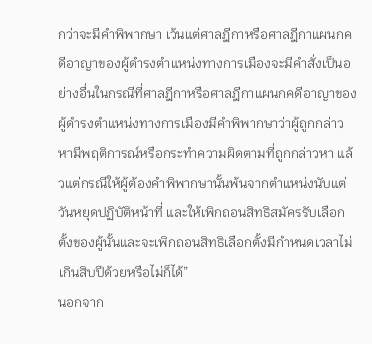กว่าจะมีคําพิพากษา เว้นแต่ศาลฎีกาหรือศาลฎีกาแผนกคดีอาญาของผู้ดำรงตำแหน่งทางการเมืองจะมีคำสั่งเป็นอย่างอื่นในกรณีที่ศาลฎีกาหรือศาลฎีกาแผนกคดีอาญาของผู้ดำรงตำแหน่งทางการเมืองมีคําพิพากษาว่าผู้ถูกกล่าวหามีพฤติการณ์หรือกระทำความผิดตามที่ถูกกล่าวหา แล้วแต่กรณีให้ผู้ต้องคำพิพากษานั้นพ้นจากตำแหน่งนับแต่วันหยุดปฏิบัติหน้าที่ และให้เพิกถอนสิทธิสมัครรับเลือกตั้งของผู้นั้นและจะเพิกถอนสิทธิเลือกตั้งมีกำหนดเวลาไม่เกินสิบปีด้วยหรือไม่ก็ได้”
นอกจาก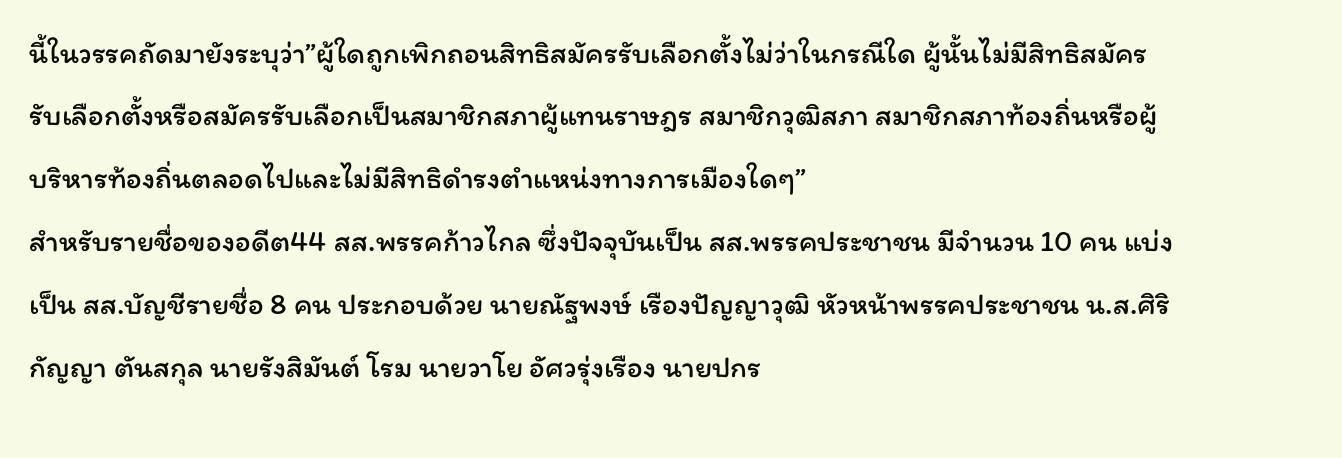นี้ในวรรคถัดมายังระบุว่า”ผู้ใดถูกเพิกถอนสิทธิสมัครรับเลือกตั้งไม่ว่าในกรณีใด ผู้นั้นไม่มีสิทธิสมัครรับเลือกตั้งหรือสมัครรับเลือกเป็นสมาชิกสภาผู้แทนราษฎร สมาชิกวุฒิสภา สมาชิกสภาท้องถิ่นหรือผู้บริหารท้องถิ่นตลอดไปและไม่มีสิทธิดำรงตำแหน่งทางการเมืองใดๆ”
สำหรับรายชื่อของอดีต44 สส.พรรคก้าวไกล ซึ่งปัจจุบันเป็น สส.พรรคประชาชน มีจำนวน 10 คน แบ่งเป็น สส.บัญชีรายชื่อ 8 คน ประกอบด้วย นายณัฐพงษ์ เรืองปัญญาวุฒิ หัวหน้าพรรคประชาชน น.ส.ศิริกัญญา ตันสกุล นายรังสิมันต์ โรม นายวาโย อัศวรุ่งเรือง นายปกร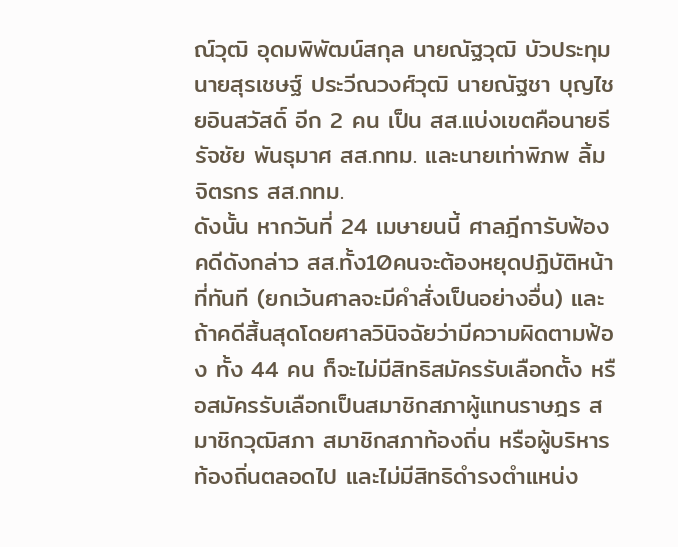ณ์วุฒิ อุดมพิพัฒน์สกุล นายณัฐวุฒิ บัวประทุม นายสุรเชษฐ์ ประวีณวงศ์วุฒิ นายณัฐชา บุญไชยอินสวัสดิ์ อีก 2 คน เป็น สส.แบ่งเขตคือนายธีรัจชัย พันธุมาศ สส.กทม. และนายเท่าพิภพ ลิ้มจิตรกร สส.กทม.
ดังนั้น หากวันที่ 24 เมษายนนี้ ศาลฎีการับฟ้องคดีดังกล่าว สส.ทั้ง10คนจะต้องหยุดปฏิบัติหน้าที่ทันที (ยกเว้นศาลจะมีคำสั่งเป็นอย่างอื่น) และถ้าคดีสิ้นสุดโดยศาลวินิจฉัยว่ามีความผิดตามฟ้อง ทั้ง 44 คน ก็จะไม่มีสิทธิสมัครรับเลือกตั้ง หรือสมัครรับเลือกเป็นสมาชิกสภาผู้แทนราษฎร สมาชิกวุฒิสภา สมาชิกสภาท้องถิ่น หรือผู้บริหารท้องถิ่นตลอดไป และไม่มีสิทธิดํารงตําแหน่ง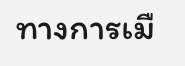ทางการเมื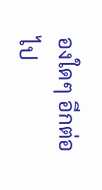องใดๆ อีกต่อไป